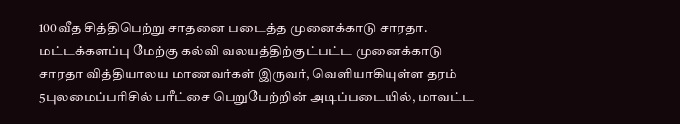100வீத சித்திபெற்று சாதனை படைத்த முனைக்காடு சாரதா.
மட்டக்களப்பு மேற்கு கல்வி வலயத்திற்குட்பட்ட முனைக்காடு சாரதா வித்தியாலய மாணவர்கள் இருவர், வெளியாகியுள்ள தரம் 5புலமைப்பரிசில் பரீட்சை பெறுபேற்றின் அடிப்படையில், மாவட்ட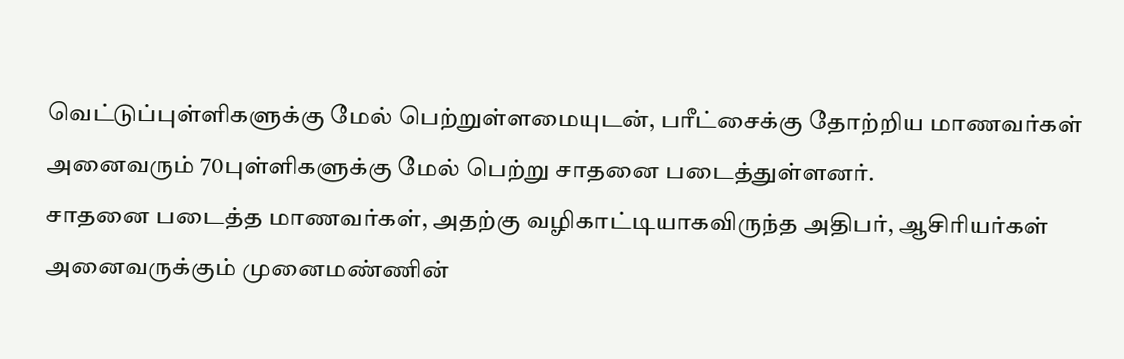வெட்டுப்புள்ளிகளுக்கு மேல் பெற்றுள்ளமையுடன், பரீட்சைக்கு தோற்றிய மாணவர்கள் அனைவரும் 70புள்ளிகளுக்கு மேல் பெற்று சாதனை படைத்துள்ளனர்.
சாதனை படைத்த மாணவர்கள், அதற்கு வழிகாட்டியாகவிருந்த அதிபர், ஆசிரியர்கள் அனைவருக்கும் முனைமண்ணின்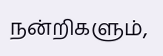நன்றிகளும்,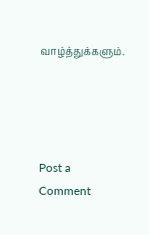வாழ்த்துக்களும்.




Post a Comment